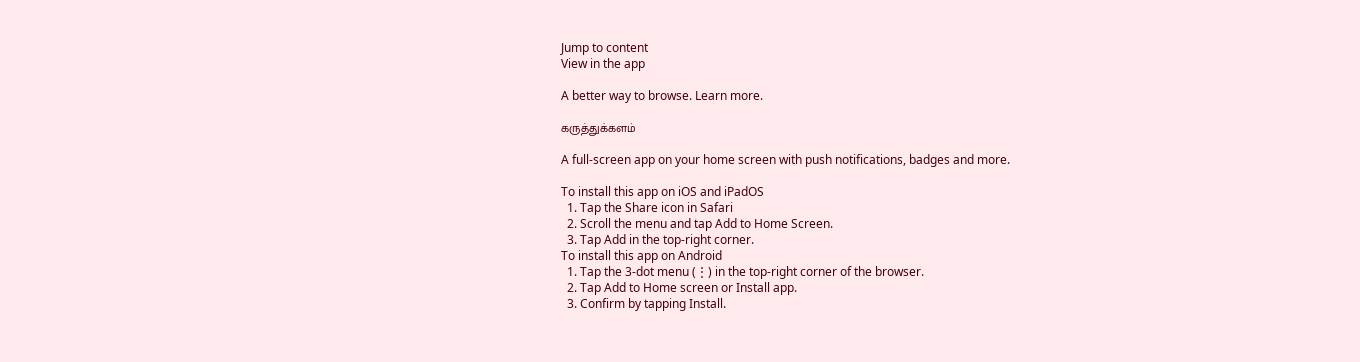Jump to content
View in the app

A better way to browse. Learn more.

கருத்துக்களம்

A full-screen app on your home screen with push notifications, badges and more.

To install this app on iOS and iPadOS
  1. Tap the Share icon in Safari
  2. Scroll the menu and tap Add to Home Screen.
  3. Tap Add in the top-right corner.
To install this app on Android
  1. Tap the 3-dot menu (⋮) in the top-right corner of the browser.
  2. Tap Add to Home screen or Install app.
  3. Confirm by tapping Install.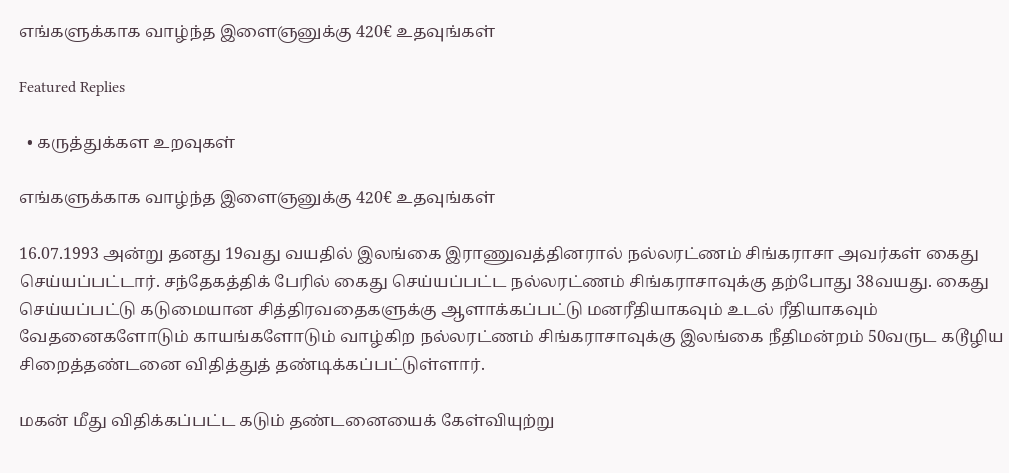எங்களுக்காக வாழ்ந்த இளைஞனுக்கு 420€ உதவுங்கள்

Featured Replies

  • கருத்துக்கள உறவுகள்

எங்களுக்காக வாழ்ந்த இளைஞனுக்கு 420€ உதவுங்கள்

16.07.1993 அன்று தனது 19வது வயதில் இலங்கை இராணுவத்தினரால் நல்லரட்ணம் சிங்கராசா அவர்கள் கைது செய்யப்பட்டார். சந்தேகத்திக் பேரில் கைது செய்யப்பட்ட நல்லரட்ணம் சிங்கராசாவுக்கு தற்போது 38வயது. கைது செய்யப்பட்டு கடுமையான சித்திரவதைகளுக்கு ஆளாக்கப்பட்டு மனரீதியாகவும் உடல் ரீதியாகவும் வேதனைகளோடும் காயங்களோடும் வாழ்கிற நல்லரட்ணம் சிங்கராசாவுக்கு இலங்கை நீதிமன்றம் 50வருட கடூழிய சிறைத்தண்டனை விதித்துத் தண்டிக்கப்பட்டுள்ளார்.

மகன் மீது விதிக்கப்பட்ட கடும் தண்டனையைக் கேள்வியுற்று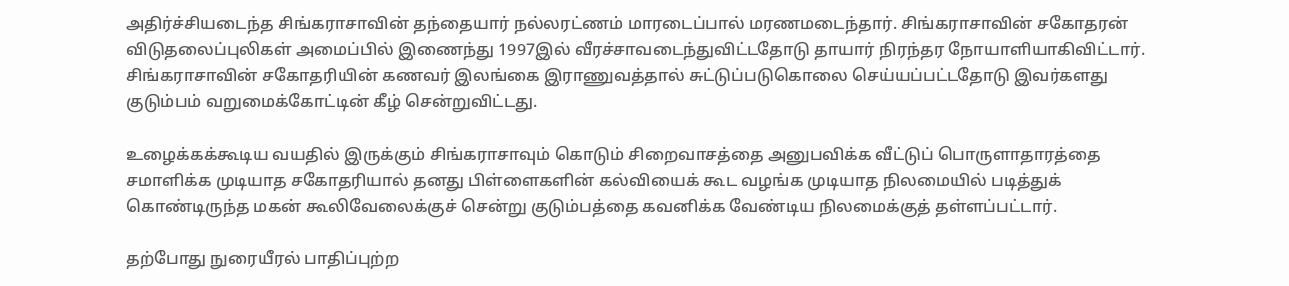அதிர்ச்சியடைந்த சிங்கராசாவின் தந்தையார் நல்லரட்ணம் மாரடைப்பால் மரணமடைந்தார். சிங்கராசாவின் சகோதரன் விடுதலைப்புலிகள் அமைப்பில் இணைந்து 1997இல் வீரச்சாவடைந்துவிட்டதோடு தாயார் நிரந்தர நோயாளியாகிவிட்டார். சிங்கராசாவின் சகோதரியின் கணவர் இலங்கை இராணுவத்தால் சுட்டுப்படுகொலை செய்யப்பட்டதோடு இவர்களது குடும்பம் வறுமைக்கோட்டின் கீழ் சென்றுவிட்டது.

உழைக்கக்கூடிய வயதில் இருக்கும் சிங்கராசாவும் கொடும் சிறைவாசத்தை அனுபவிக்க வீட்டுப் பொருளாதாரத்தை சமாளிக்க முடியாத சகோதரியால் தனது பிள்ளைகளின் கல்வியைக் கூட வழங்க முடியாத நிலமையில் படித்துக் கொண்டிருந்த மகன் கூலிவேலைக்குச் சென்று குடும்பத்தை கவனிக்க வேண்டிய நிலமைக்குத் தள்ளப்பட்டார்.

தற்போது நுரையீரல் பாதிப்புற்ற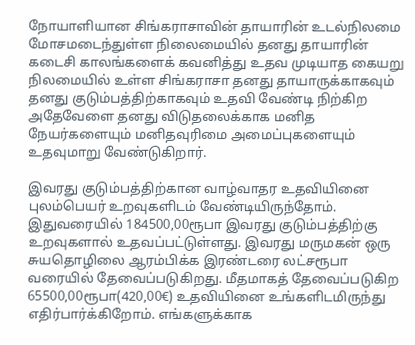நோயாளியான சிங்கராசாவின் தாயாரின் உடல்நிலமை மோசமடைந்துள்ள நிலைமையில் தனது தாயாரின் கடைசி காலங்களைக் கவனித்து உதவ முடியாத கையறு நிலமையில் உள்ள சிங்கராசா தனது தாயாருக்காகவும் தனது குடும்பத்திற்காகவும் உதவி வேண்டி நிற்கிற அதேவேளை தனது விடுதலைக்காக மனித நேயர்களையும் மனிதவுரிமை அமைப்புகளையும் உதவுமாறு வேண்டுகிறார்.

இவரது குடும்பத்திற்கான வாழ்வாதர உதவியினை புலம்பெயர் உறவுகளிடம் வேண்டியிருந்தோம். இதுவரையில் 184500,00ரூபா இவரது குடும்பத்திற்கு உறவுகளால் உதவப்பட்டுள்ளது. இவரது மருமகன் ஒரு சுயதொழிலை ஆரம்பிக்க இரண்டரை லட்சரூபா வரையில் தேவைப்படுகிறது. மீதமாகத் தேவைப்படுகிற 65500,00ரூபா(420,00€) உதவியினை உங்களிடமிருந்து எதிர்பார்க்கிறோம். எங்களுக்காக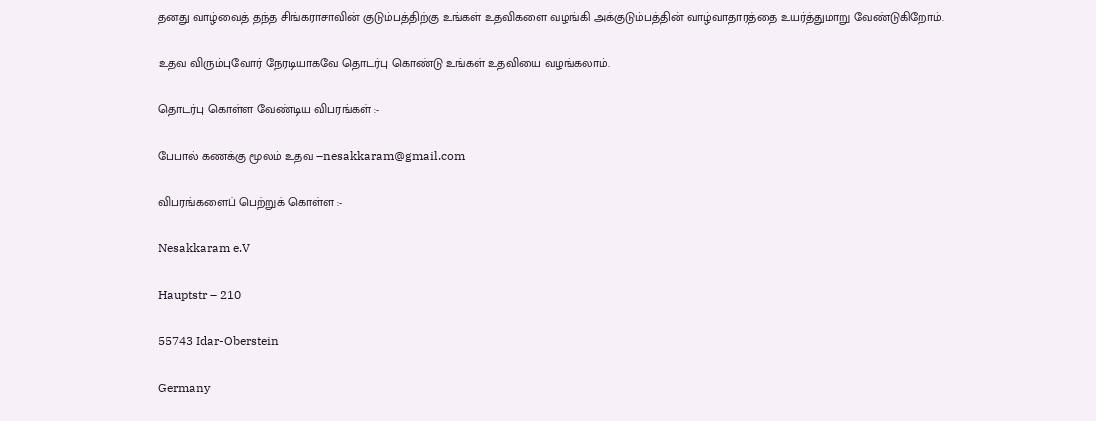தனது வாழ்வைத் தந்த சிங்கராசாவின் குடும்பத்திற்கு உங்கள் உதவிகளை வழங்கி அக்குடும்பத்தின் வாழ்வாதாரத்தை உயர்த்துமாறு வேண்டுகிறோம்.

உதவ விரும்புவோர் நேரடியாகவே தொடர்பு கொண்டு உங்கள் உதவியை வழங்கலாம்.

தொடர்பு கொள்ள வேண்டிய விபரங்கள் :-

பேபால் கணக்கு மூலம் உதவ –nesakkaram@gmail.com

விபரங்களைப் பெற்றுக் கொள்ள :-

Nesakkaram e.V

Hauptstr – 210

55743 Idar-Oberstein

Germany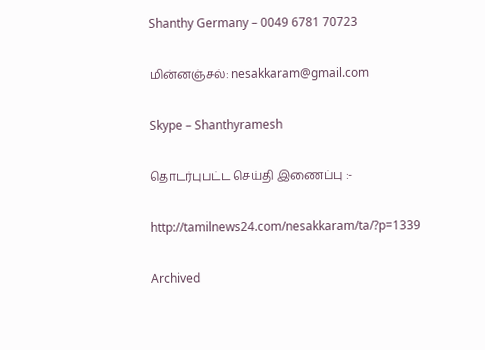Shanthy Germany – 0049 6781 70723

மின்னஞ்சல்: nesakkaram@gmail.com

Skype – Shanthyramesh

தொடர்புபட்ட செய்தி இணைப்பு :-

http://tamilnews24.com/nesakkaram/ta/?p=1339

Archived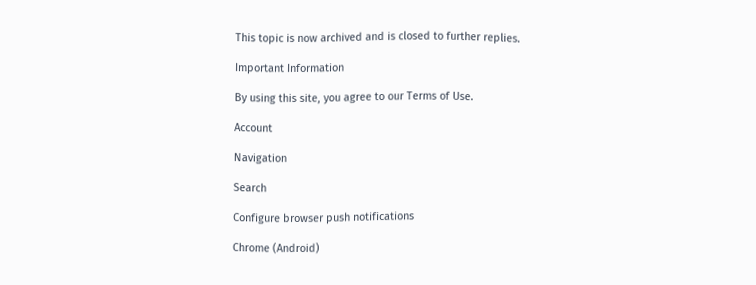This topic is now archived and is closed to further replies.

Important Information

By using this site, you agree to our Terms of Use.

Account

Navigation

Search

Configure browser push notifications

Chrome (Android)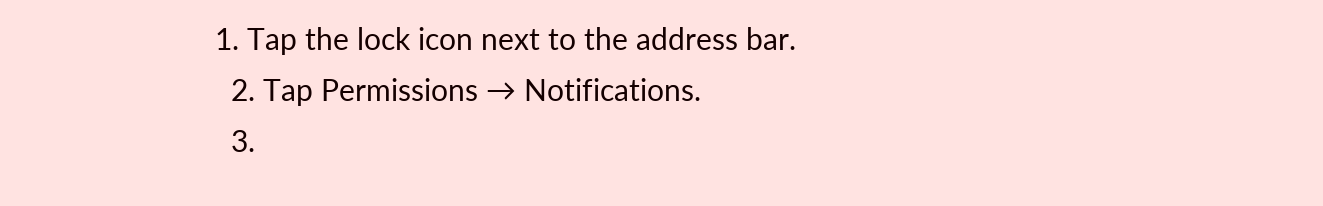1. Tap the lock icon next to the address bar.
  2. Tap Permissions → Notifications.
  3.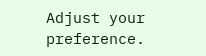Adjust your preference.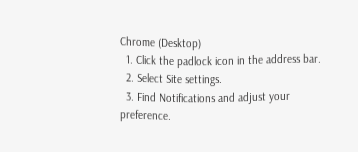Chrome (Desktop)
  1. Click the padlock icon in the address bar.
  2. Select Site settings.
  3. Find Notifications and adjust your preference.